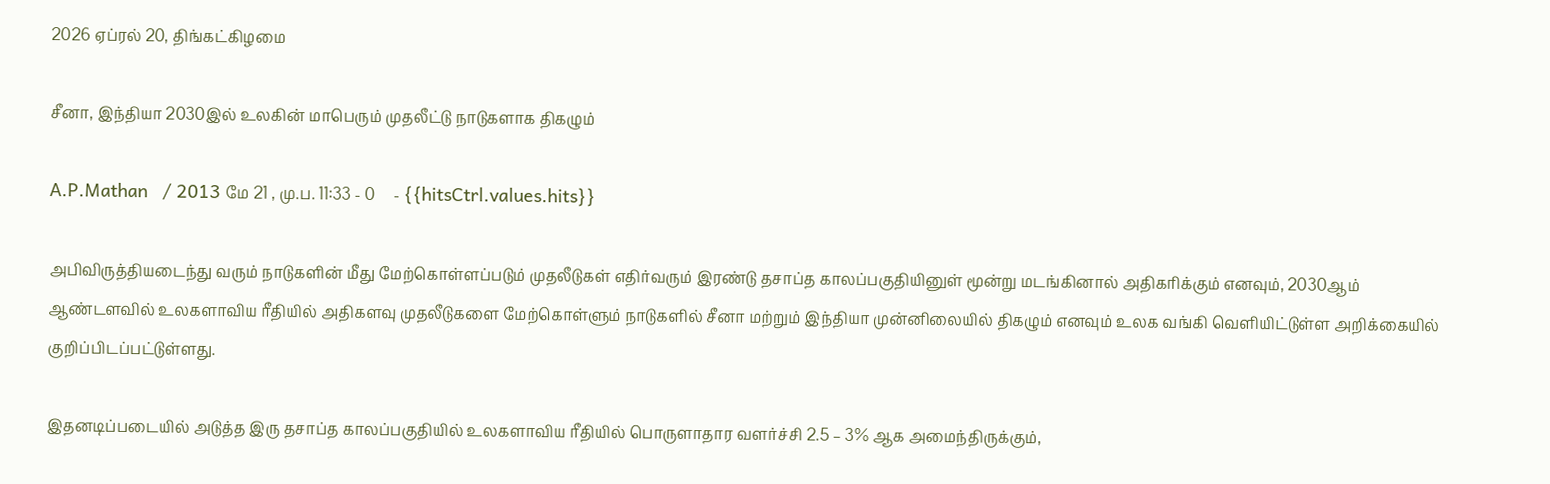2026 ஏப்ரல் 20, திங்கட்கிழமை

சீனா, இந்தியா 2030இல் உலகின் மாபெரும் முதலீட்டு நாடுகளாக திகழும்

A.P.Mathan   / 2013 மே 21 , மு.ப. 11:33 - 0     - {{hitsCtrl.values.hits}}

அபிவிருத்தியடைந்து வரும் நாடுகளின் மீது மேற்கொள்ளப்படும் முதலீடுகள் எதிர்வரும் இரண்டு தசாப்த காலப்பகுதியினுள் மூன்று மடங்கினால் அதிகரிக்கும் எனவும், 2030ஆம் ஆண்டளவில் உலகளாவிய ரீதியில் அதிகளவு முதலீடுகளை மேற்கொள்ளும் நாடுகளில் சீனா மற்றும் இந்தியா முன்னிலையில் திகழும் எனவும் உலக வங்கி வெளியிட்டுள்ள அறிக்கையில் குறிப்பிடப்பட்டுள்ளது.

இதனடிப்படையில் அடுத்த இரு தசாப்த காலப்பகுதியில் உலகளாவிய ரீதியில் பொருளாதார வளர்ச்சி 2.5 – 3% ஆக அமைந்திருக்கும்,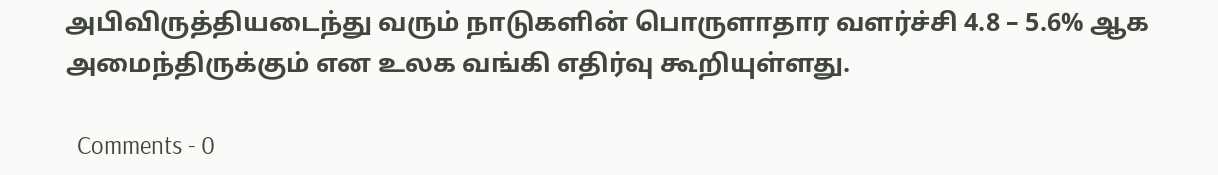அபிவிருத்தியடைந்து வரும் நாடுகளின் பொருளாதார வளர்ச்சி 4.8 – 5.6% ஆக அமைந்திருக்கும் என உலக வங்கி எதிர்வு கூறியுள்ளது.

  Comments - 0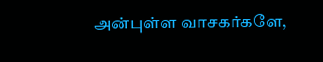அன்புள்ள வாசகர்களே,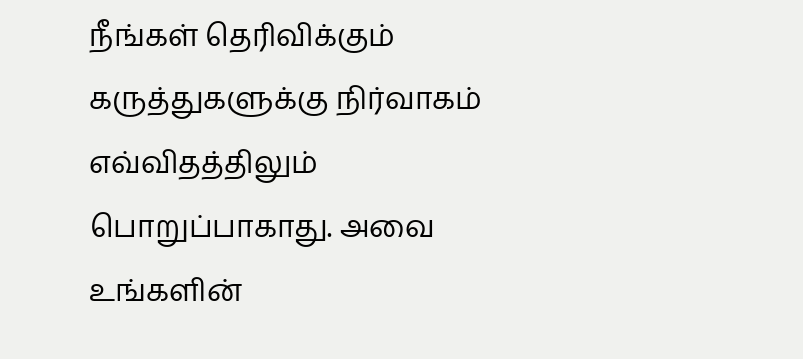நீங்கள் தெரிவிக்கும் கருத்துகளுக்கு நிர்வாகம் எவ்விதத்திலும் பொறுப்பாகாது. அவை உங்களின்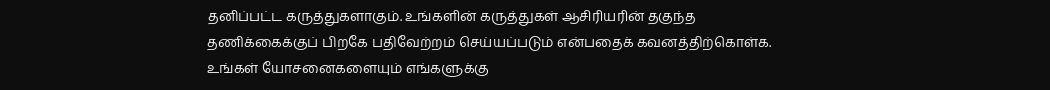தனிப்பட்ட கருத்துகளாகும். உங்களின் கருத்துகள் ஆசிரியரின் தகுந்த தணிக்கைக்குப் பிறகே பதிவேற்றம் செய்யப்படும் என்பதைக் கவனத்திற்கொள்க. உங்கள் யோசனைகளையும் எங்களுக்கு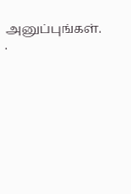அனுப்புங்கள். .